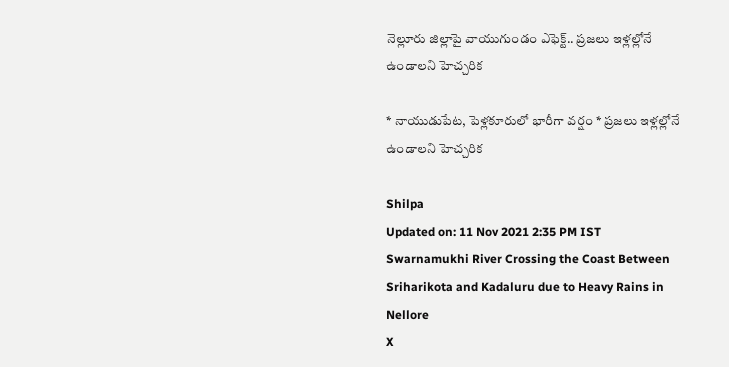నెల్లూరు జిల్లాపై వాయుగుండం ఎఫెక్ట్.. ప్రజలు ఇళ్లల్లోనే ఉండాలని హెచ్చరిక

* నాయుడుపేట, పెళ్లకూరులో భారీగా వర్షం * ప్రజలు ఇళ్లల్లోనే ఉండాలని హెచ్చరిక

Shilpa
Updated on: 11 Nov 2021 2:35 PM IST
Swarnamukhi River Crossing the Coast Between Sriharikota and Kadaluru due to Heavy Rains in Nellore
X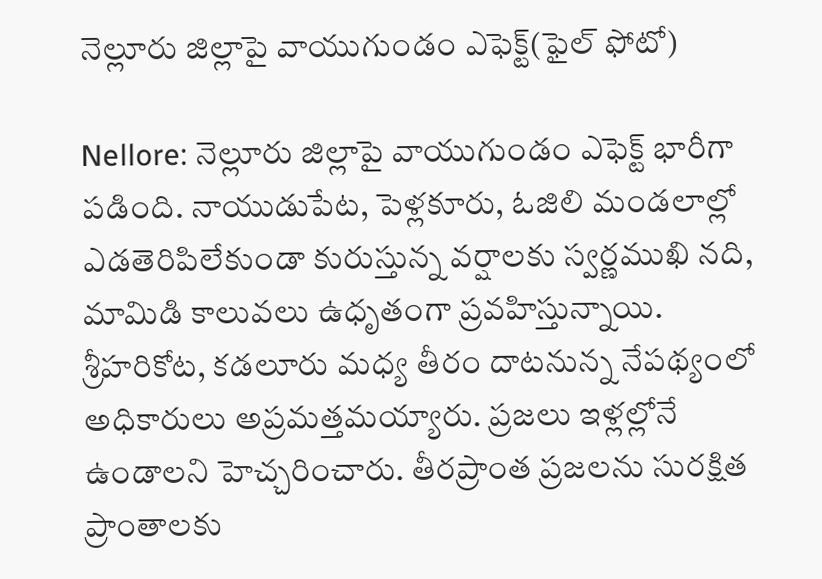నెల్లూరు జిల్లాపై వాయుగుండం ఎఫెక్ట్(ఫైల్ ఫోటో)

Nellore: నెల్లూరు జిల్లాపై వాయుగుండం ఎఫెక్ట్ భారీగా పడింది. నాయుడుపేట, పెళ్లకూరు, ఓజిలి మండలాల్లో ఎడతెరిపిలేకుండా కురుస్తున్న వర్షాలకు స్వర్ణముఖి నది, మామిడి కాలువలు ఉధృతంగా ప్రవహిస్తున్నాయి. శ్రీహరికోట, కడలూరు మధ్య తీరం దాటనున్న నేపథ్యంలో అధికారులు అప్రమత్తమయ్యారు. ప్రజలు ఇళ్లల్లోనే ఉండాలని హెచ్చరించారు. తీరప్రాంత ప్రజలను సురక్షిత ప్రాంతాలకు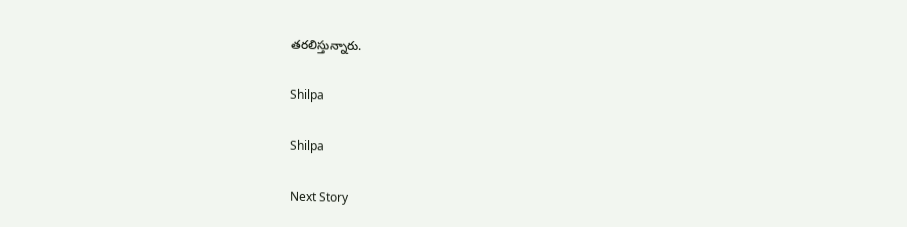తరలిస్తున్నారు.

Shilpa

Shilpa

Next Story